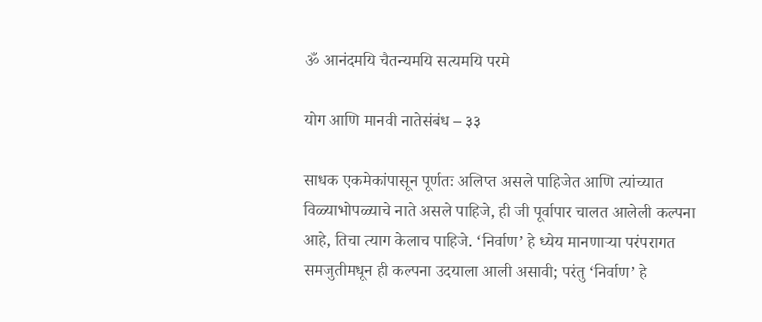ॐ आनंदमयि चैतन्यमयि सत्यमयि परमे

योग आणि मानवी नातेसंबंध – ३३

साधक एकमेकांपासून पूर्णतः अलिप्त असले पाहिजेत आणि त्यांच्यात विळ्याभोपळ्याचे नाते असले पाहिजे, ही जी पूर्वापार चालत आलेली कल्पना आहे, तिचा त्याग केलाच पाहिजे. ‘निर्वाण’ हे ध्येय मानणाऱ्या परंपरागत समजुतीमधून ही कल्पना उदयाला आली असावी; परंतु ‘निर्वाण’ हे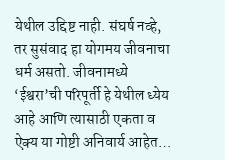येथील उद्दिष्ट नाही. संघर्ष नव्हे, तर सुसंवाद हा योगमय जीवनाचा धर्म असतो. जीवनामध्ये ‘ईश्वरा’ची परिपूर्ती हे येथील ध्येय आहे आणि त्यासाठी एकता व ऐक्य या गोष्टी अनिवार्य आहेत…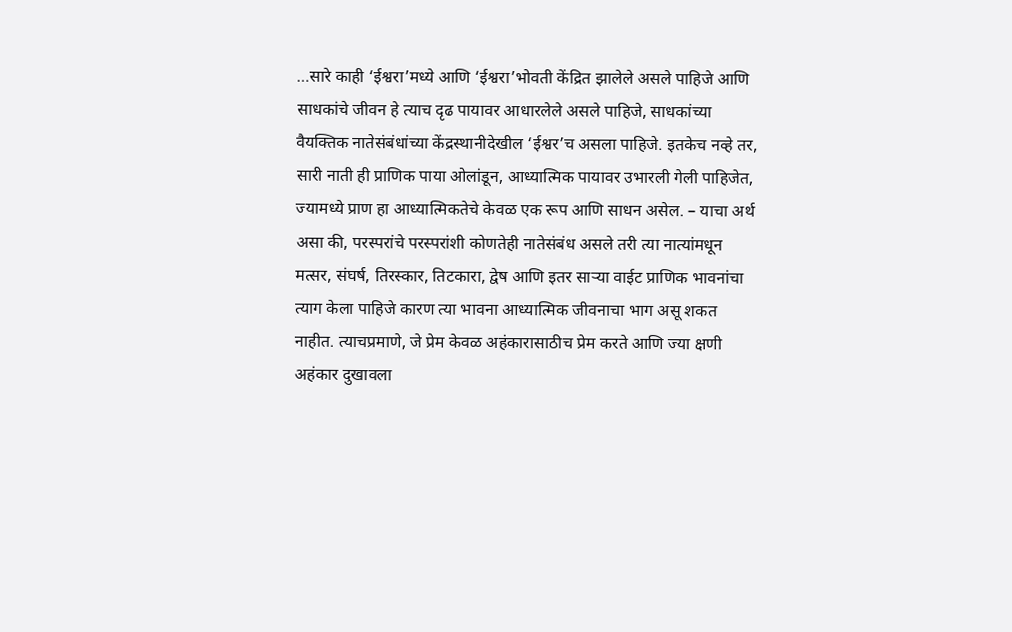…सारे काही ‘ईश्वरा’मध्ये आणि ‘ईश्वरा’भोवती केंद्रित झालेले असले पाहिजे आणि साधकांचे जीवन हे त्याच दृढ पायावर आधारलेले असले पाहिजे, साधकांच्या वैयक्तिक नातेसंबंधांच्या केंद्रस्थानीदेखील ‘ईश्वर’च असला पाहिजे. इतकेच नव्हे तर, सारी नाती ही प्राणिक पाया ओलांडून, आध्यात्मिक पायावर उभारली गेली पाहिजेत, ज्यामध्ये प्राण हा आध्यात्मिकतेचे केवळ एक रूप आणि साधन असेल. – याचा अर्थ असा की, परस्परांचे परस्परांशी कोणतेही नातेसंबंध असले तरी त्या नात्यांमधून मत्सर, संघर्ष, तिरस्कार, तिटकारा, द्वेष आणि इतर साऱ्या वाईट प्राणिक भावनांचा त्याग केला पाहिजे कारण त्या भावना आध्यात्मिक जीवनाचा भाग असू शकत नाहीत. त्याचप्रमाणे, जे प्रेम केवळ अहंकारासाठीच प्रेम करते आणि ज्या क्षणी अहंकार दुखावला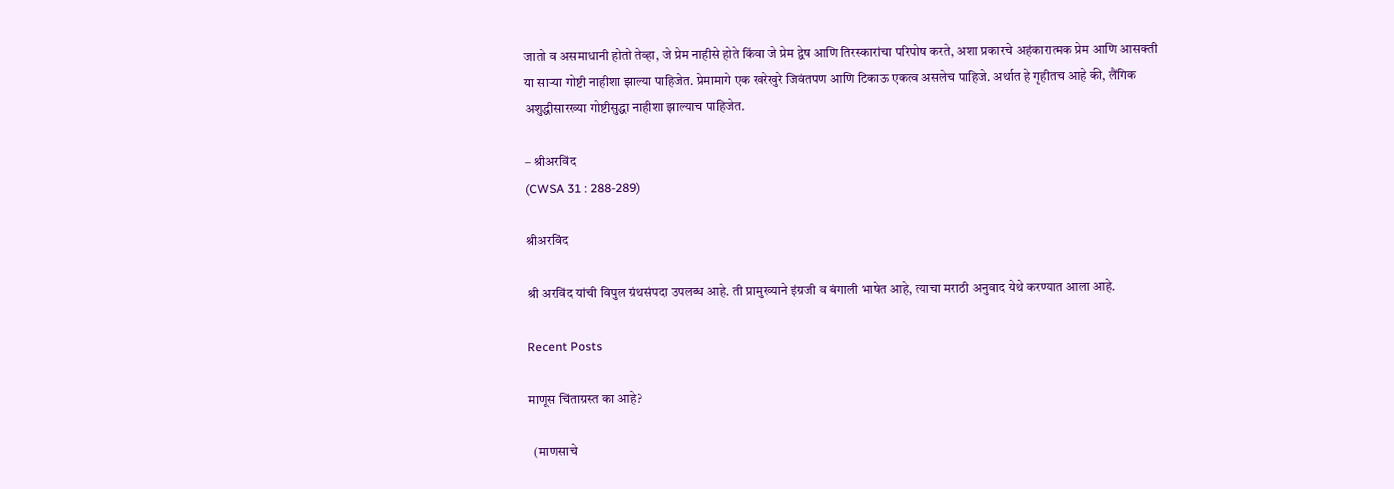जातो व असमाधानी होतो तेव्हा, जे प्रेम नाहीसे होते किंवा जे प्रेम द्वेष आणि तिरस्कारांचा परिपोष करते, अशा प्रकारचे अहंकारात्मक प्रेम आणि आसक्ती या साऱ्या गोष्टी नाहीशा झाल्या पाहिजेत. प्रेमामागे एक खरेखुरे जिवंतपण आणि टिकाऊ एकत्व असलेच पाहिजे. अर्थात हे गृहीतच आहे की, लैंगिक अशुद्धीसारख्या गोष्टीसुद्धा नाहीशा झाल्याच पाहिजेत.

– श्रीअरविंद
(CWSA 31 : 288-289)

श्रीअरविंद

श्री अरविंद यांची विपुल ग्रंथसंपदा उपलब्ध आहे. ती प्रामुख्याने इंग्रजी व बंगाली भाषेत आहे, त्याचा मराठी अनुवाद येथे करण्यात आला आहे.

Recent Posts

माणूस चिंताग्रस्त का आहे?

  (माणसाचे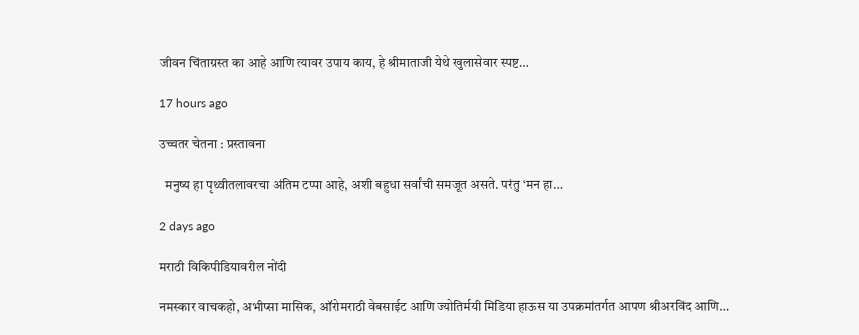जीवन चिंताग्रस्त का आहे आणि त्यावर उपाय काय, हे श्रीमाताजी येथे खुलासेवार स्पष्ट…

17 hours ago

उच्चतर चेतना : प्रस्तावना

  मनुष्य हा पृथ्वीतलावरचा अंतिम टप्पा आहे, अशी बहुधा सर्वांची समजूत असते. परंतु ‘मन हा…

2 days ago

मराठी विकिपीडियावरील नोंदी

नमस्कार वाचकहो, अभीप्सा मासिक, ऑरोमराठी वेबसाईट आणि ज्योतिर्मयी मिडिया हाऊस या उपक्रमांतर्गत आपण श्रीअरविंद आणि…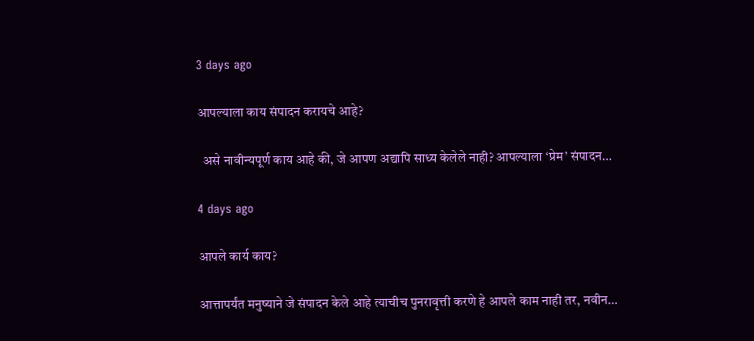3 days ago

आपल्याला काय संपादन करायचे आहे?

  असे नावीन्यपूर्ण काय आहे की, जे आपण अद्यापि साध्य केलेले नाही? आपल्याला ‘प्रेम‌’ संपादन…

4 days ago

आपले कार्य काय?

आत्तापर्यंत मनुष्याने जे संपादन केले आहे त्याचीच पुनरावृत्ती करणे हे आपले काम नाही तर, नवीन…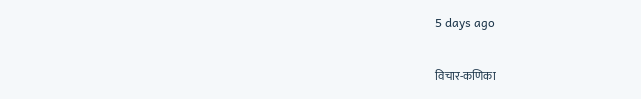5 days ago

विचार-कणिका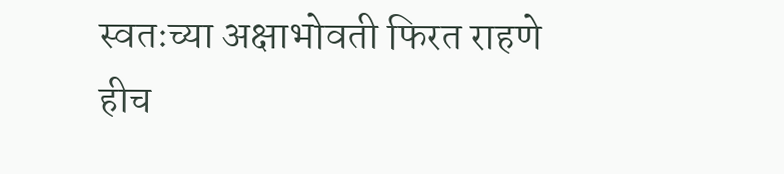स्वतःच्या अक्षाभोवती फिरत राहणे हीच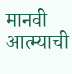मानवी आत्म्याची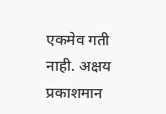एकमेव गती नाही. अक्षय प्रकाशमान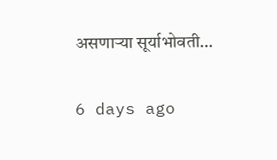असणाऱ्या सूर्याभोवती…

6 days ago